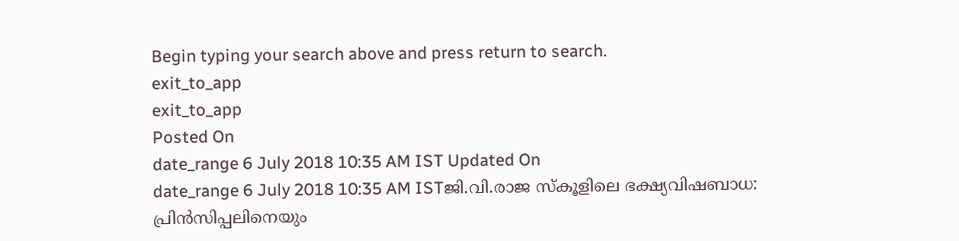Begin typing your search above and press return to search.
exit_to_app
exit_to_app
Posted On
date_range 6 July 2018 10:35 AM IST Updated On
date_range 6 July 2018 10:35 AM ISTജി.വി.രാജ സ്കൂളിലെ ഭക്ഷ്യവിഷബാധ: പ്രിൻസിപ്പലിനെയും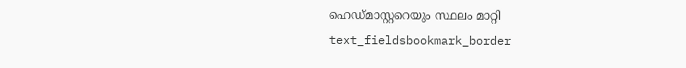ഹെഡ്മാസ്റ്ററെയും സ്ഥലം മാറ്റി
text_fieldsbookmark_border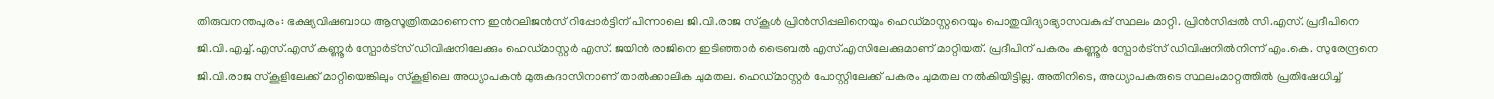തിരുവനന്തപുരം: ഭക്ഷ്യവിഷബാധ ആസൂത്രിതമാണെന്ന ഇൻറലിജൻസ് റിപ്പോർട്ടിന് പിന്നാലെ ജി.വി.രാജ സ്കൂൾ പ്രിൻസിപ്പലിനെയും ഹെഡ്മാസ്റ്ററെയും പൊതുവിദ്യാഭ്യാസവകുപ്പ് സ്ഥലം മാറ്റി. പ്രിൻസിപ്പൽ സി.എസ്. പ്രദീപിനെ ജി.വി.എച്ച്.എസ്.എസ് കണ്ണൂർ സ്പോർട്സ് ഡിവിഷനിലേക്കും ഹെഡ്മാസ്റ്റർ എസ്. ജയിൻ രാജിനെ ഇടിഞ്ഞാർ ട്രൈബൽ എസ്.എസിലേക്കുമാണ് മാറ്റിയത്. പ്രദീപിന് പകരം കണ്ണൂർ സ്പോർട്സ് ഡിവിഷനിൽനിന്ന് എം.കെ. സുരേന്ദ്രനെ ജി.വി.രാജ സ്കൂളിലേക്ക് മാറ്റിയെങ്കിലും സ്കൂളിലെ അധ്യാപകൻ മുരുകദാസിനാണ് താൽക്കാലിക ചുമതല. ഹെഡ്മാസ്റ്റർ പോസ്റ്റിലേക്ക് പകരം ചുമതല നൽകിയിട്ടില്ല. അതിനിടെ, അധ്യാപകരുടെ സ്ഥലംമാറ്റത്തിൽ പ്രതിഷേധിച്ച്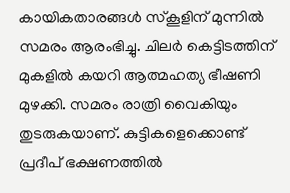കായികതാരങ്ങൾ സ്കൂളിന് മുന്നിൽ സമരം ആരംഭിച്ചു. ചിലർ കെട്ടിടത്തിന് മുകളിൽ കയറി ആത്മഹത്യ ഭീഷണി മുഴക്കി. സമരം രാത്രി വൈകിയും തുടരുകയാണ്. കുട്ടികളെക്കൊണ്ട് പ്രദീപ് ഭക്ഷണത്തിൽ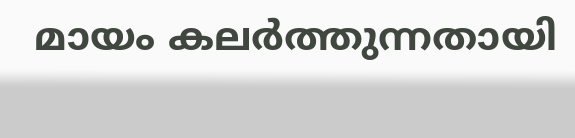മായം കലർത്തുന്നതായി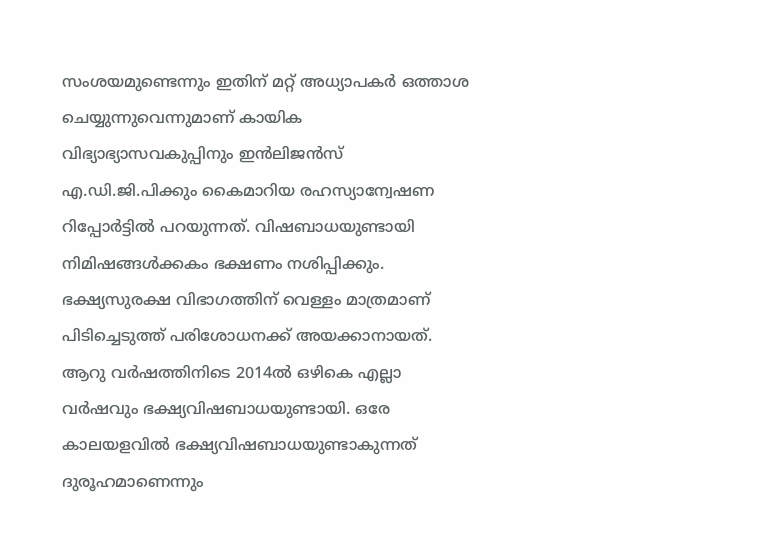സംശയമുണ്ടെന്നും ഇതിന് മറ്റ് അധ്യാപകർ ഒത്താശ ചെയ്യുന്നുവെന്നുമാണ് കായിക വിഭ്യാഭ്യാസവകുപ്പിനും ഇൻലിജൻസ് എ.ഡി.ജി.പിക്കും കൈമാറിയ രഹസ്യാന്വേഷണ റിപ്പോർട്ടിൽ പറയുന്നത്. വിഷബാധയുണ്ടായി നിമിഷങ്ങൾക്കകം ഭക്ഷണം നശിപ്പിക്കും. ഭക്ഷ്യസുരക്ഷ വിഭാഗത്തിന് വെള്ളം മാത്രമാണ് പിടിച്ചെടുത്ത് പരിശോധനക്ക് അയക്കാനായത്. ആറു വർഷത്തിനിടെ 2014ൽ ഒഴികെ എല്ലാ വർഷവും ഭക്ഷ്യവിഷബാധയുണ്ടായി. ഒരേ കാലയളവിൽ ഭക്ഷ്യവിഷബാധയുണ്ടാകുന്നത് ദുരൂഹമാണെന്നും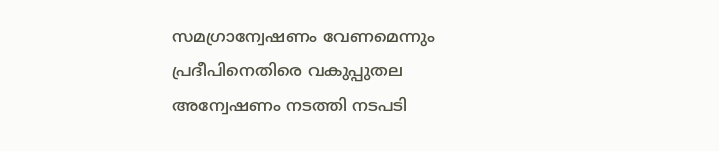സമഗ്രാന്വേഷണം വേണമെന്നും പ്രദീപിനെതിരെ വകുപ്പുതല അന്വേഷണം നടത്തി നടപടി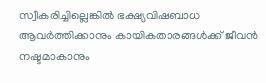സ്വീകരിച്ചില്ലെങ്കിൽ ഭക്ഷ്യവിഷബാധ ആവർത്തിക്കാനും കായികതാരങ്ങൾക്ക് ജീവൻ നഷ്ടമാകാനും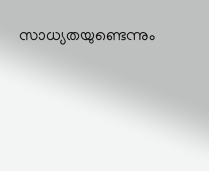സാധ്യതയുണ്ടെന്നും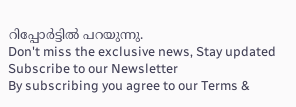റിപ്പോർട്ടിൽ പറയുന്നു.
Don't miss the exclusive news, Stay updated
Subscribe to our Newsletter
By subscribing you agree to our Terms &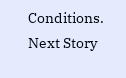Conditions.
Next Story